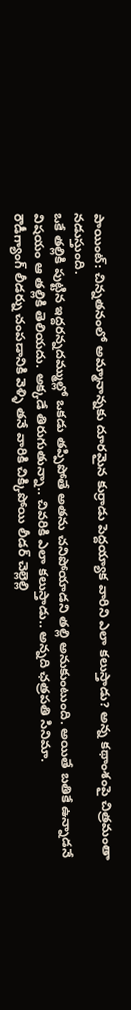పాయింట్: చిన్నతనంలో అమ్మానాన్నకు దూరమైన కుర్రాడు పెద్దయ్యాక వారిని ఎలా కలుస్తాడు? అన్న కథాంశంపై చిత్రమంతా నడుస్తుంది.
ఒకే తల్లికి పుట్టిన ఇద్దరన్నదమ్ముల్లో ఒకడు తప్పిపోతే అతను చనిపోయాడని తల్లి అనుకుంటుంది. అయితే బతికే ఉన్నాడనే విషయం ఆ తల్లికి తెలియదు. అక్కడే తిరుగుతున్నా.. చివరికి ఎలా కలుస్తాడు.. అన్నది ఛత్రపతి సినిమా.
రౌడీగ్యాంగ్ లీడర్ను చంపడానికి వెళ్ళి తనే వారికి చిక్కిపోయి లీడర్ చెల్లెల్లి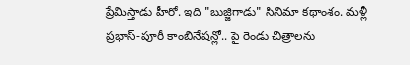ప్రేమిస్తాడు హీరో. ఇది "బుజ్జిగాడు" సినిమా కథాంశం. మళ్లీ ప్రభాస్-పూరీ కాంబినేషన్లో.. పై రెండు చిత్రాలను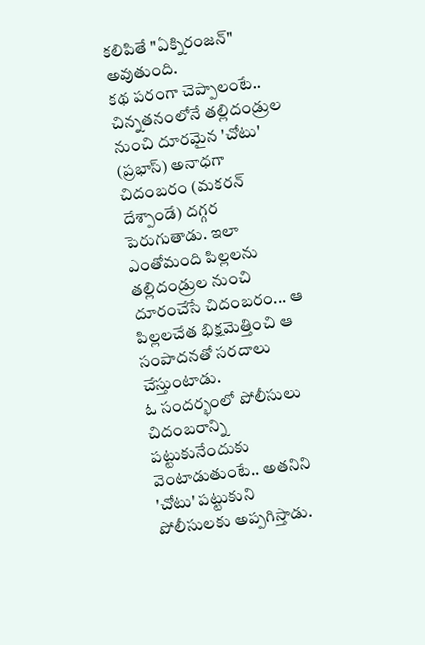కలిపితే "ఏక్నిరంజన్" అవుతుంది.
కథ పరంగా చెప్పాలంటే.. చిన్నతనంలోనే తల్లిదండ్రుల నుంచి దూరమైన 'చోటు' (ప్రభాస్) అనాధగా చిదంబరం (మకరన్ దేశ్పాండే) దగ్గర పెరుగుతాడు. ఇలా ఎంతోమంది పిల్లలను తల్లిదండ్రుల నుంచి దూరంచేసే చిదంబరం... ఆ పిల్లలచేత భిక్షమెత్తించి ఆ సంపాదనతో సరదాలు చేస్తుంటాడు.
ఓ సందర్భంలో పోలీసులు చిదంబరాన్ని పట్టుకునేందుకు వెంటాడుతుంటే.. అతనిని 'చోటు' పట్టుకుని పోలీసులకు అప్పగిస్తాడు.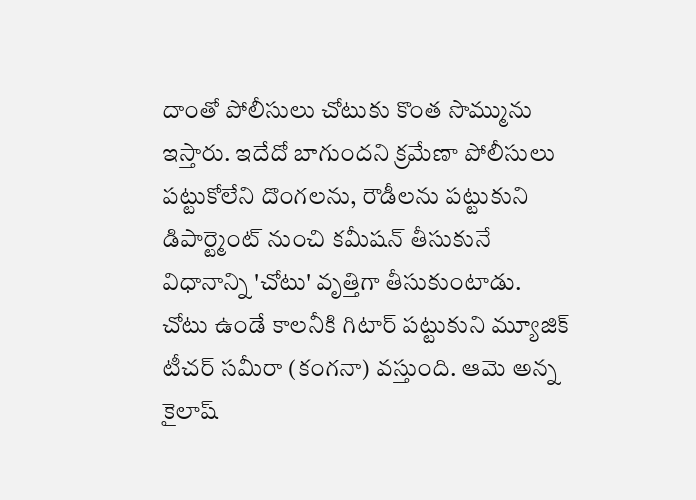దాంతో పోలీసులు చోటుకు కొంత సొమ్మును ఇస్తారు. ఇదేదో బాగుందని క్రమేణా పోలీసులు పట్టుకోలేని దొంగలను, రౌడీలను పట్టుకుని డిపార్ట్మెంట్ నుంచి కమీషన్ తీసుకునే విధానాన్ని 'చోటు' వృత్తిగా తీసుకుంటాడు.
చోటు ఉండే కాలనీకి గిటార్ పట్టుకుని మ్యూజిక్ టీచర్ సమీరా (కంగనా) వస్తుంది. ఆమె అన్న కైలాష్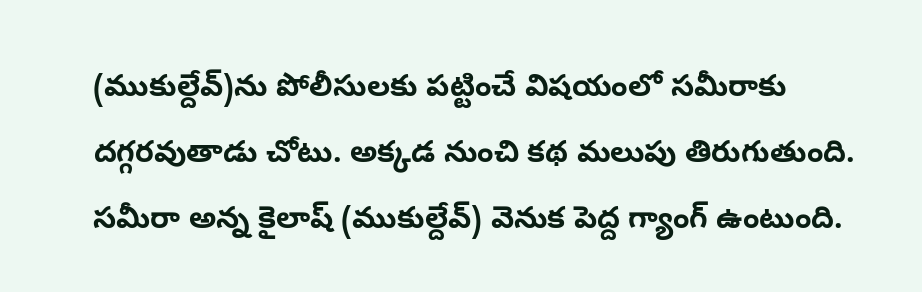(ముకుల్దేవ్)ను పోలీసులకు పట్టించే విషయంలో సమీరాకు దగ్గరవుతాడు చోటు. అక్కడ నుంచి కథ మలుపు తిరుగుతుంది.
సమీరా అన్న కైలాష్ (ముకుల్దేవ్) వెనుక పెద్ద గ్యాంగ్ ఉంటుంది.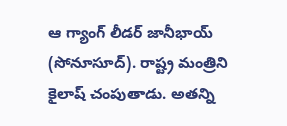ఆ గ్యాంగ్ లీడర్ జానీభాయ్ (సోనూసూద్). రాష్ట్ర మంత్రిని కైలాష్ చంపుతాడు. అతన్ని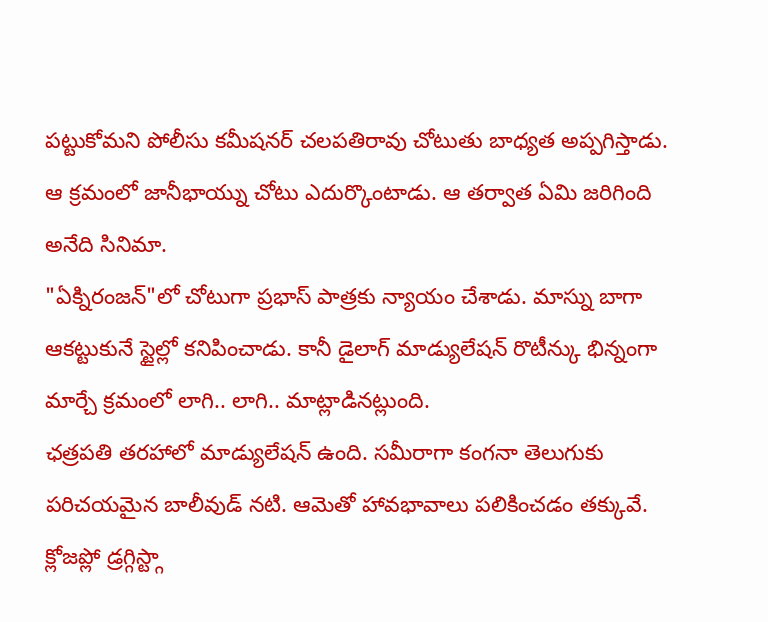పట్టుకోమని పోలీసు కమీషనర్ చలపతిరావు చోటుతు బాధ్యత అప్పగిస్తాడు. ఆ క్రమంలో జానీభాయ్ను చోటు ఎదుర్కొంటాడు. ఆ తర్వాత ఏమి జరిగింది అనేది సినిమా.
"ఏక్నిరంజన్"లో చోటుగా ప్రభాస్ పాత్రకు న్యాయం చేశాడు. మాస్ను బాగా ఆకట్టుకునే స్టైల్లో కనిపించాడు. కానీ డైలాగ్ మాడ్యులేషన్ రొటీన్కు భిన్నంగా మార్చే క్రమంలో లాగి.. లాగి.. మాట్లాడినట్లుంది.
ఛత్రపతి తరహాలో మాడ్యులేషన్ ఉంది. సమీరాగా కంగనా తెలుగుకు పరిచయమైన బాలీవుడ్ నటి. ఆమెతో హావభావాలు పలికించడం తక్కువే. క్లోజప్లో డ్రగ్గిస్ట్గా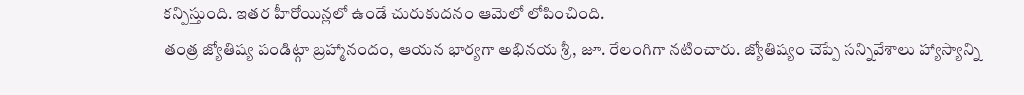కన్పిస్తుంది. ఇతర హీరోయిన్లలో ఉండే చురుకుదనం ఆమెలో లోపించింది.
తంత్ర జ్యోతిష్య పండిట్గా బ్రహ్మానందం, ఆయన భార్యగా అభినయ శ్రీ, జూ. రేలంగిగా నటించారు. జ్యోతిష్యం చెప్పే సన్నివేశాలు హ్యాస్యాన్ని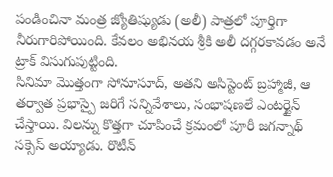పండించినా మంత్ర జ్యోతిష్యుడు (అలీ) పాత్రలో పూర్తిగా నీరుగారిపోయింది. కేవలం అభినయ శ్రీకి అలీ దగ్గరకావడం అనే ట్రాక్ విసుగుపుట్టింది.
సినిమా మొత్తంగా సోనూసూద్, అతని అసిస్టెంట్ బ్రహ్మాజీ, ఆ తర్వాత ప్రభాస్పై జరిగే సన్నివేశాలు, సంభాషణలే ఎంటర్టైన్ చేస్తాయి. విలన్ను కొత్తగా చూపించే క్రమంలో పూరీ జగన్నాథ్ సక్సెస్ అయ్యాడు. రొటీన్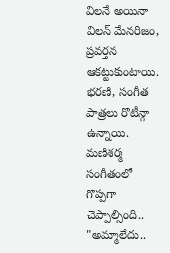విలనే అయినా విలన్ మేనరిజం, ప్రవర్తన ఆకట్టుకుంటాయి. భరణి, సంగీత పాత్రలు రొటీన్గా ఉన్నాయి.
మణిశర్మ సంగీతంలో గొప్పగా చెప్పాల్సింది.. "అమ్మాలేదు..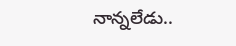నాన్నలేడు..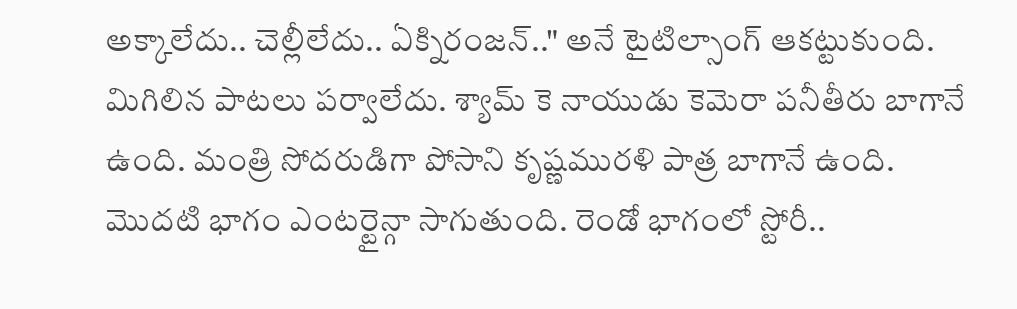అక్కాలేదు.. చెల్లీలేదు.. ఏక్నిరంజన్.." అనే టైటిల్సాంగ్ ఆకట్టుకుంది. మిగిలిన పాటలు పర్వాలేదు. శ్యామ్ కె నాయుడు కెమెరా పనీతీరు బాగానే ఉంది. మంత్రి సోదరుడిగా పోసాని కృష్ణమురళి పాత్ర బాగానే ఉంది.
మొదటి భాగం ఎంటర్టైన్గా సాగుతుంది. రెండో భాగంలో స్టోరీ..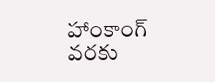హాంకాంగ్ వరకు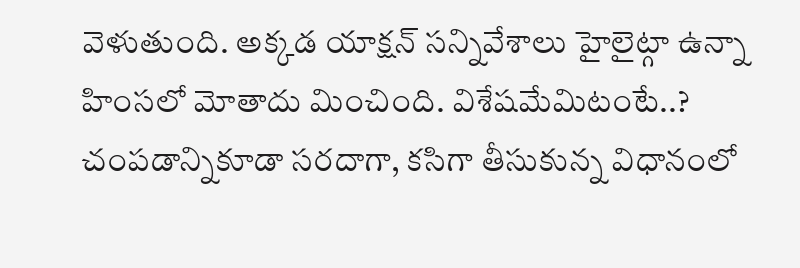వెళుతుంది. అక్కడ యాక్షన్ సన్నివేశాలు హైలైట్గా ఉన్నా హింసలో మోతాదు మించింది. విశేషమేమిటంటే..? చంపడాన్నికూడా సరదాగా, కసిగా తీసుకున్న విధానంలో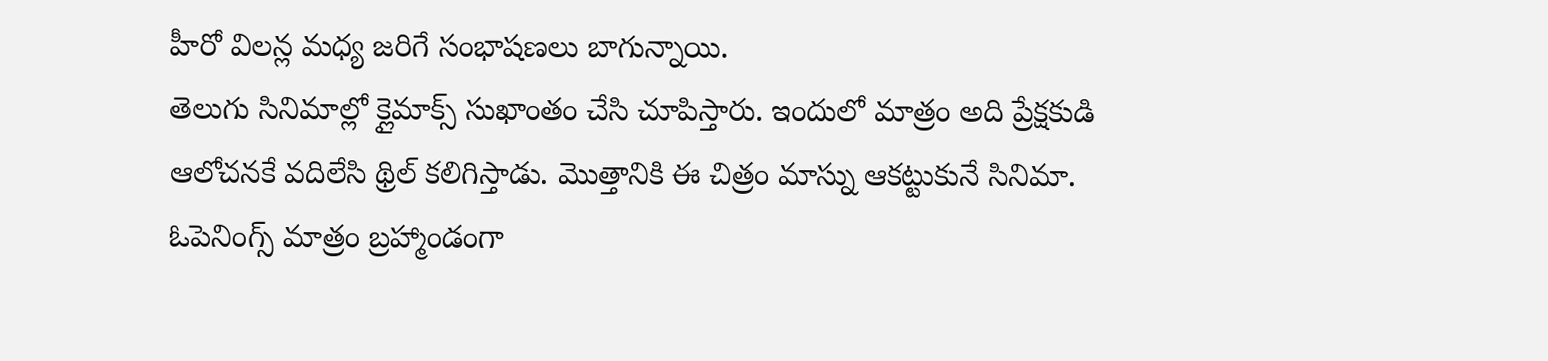హీరో విలన్ల మధ్య జరిగే సంభాషణలు బాగున్నాయి.
తెలుగు సినిమాల్లో క్లైమాక్స్ సుఖాంతం చేసి చూపిస్తారు. ఇందులో మాత్రం అది ప్రేక్షకుడి ఆలోచనకే వదిలేసి థ్రిల్ కలిగిస్తాడు. మొత్తానికి ఈ చిత్రం మాస్ను ఆకట్టుకునే సినిమా. ఓపెనింగ్స్ మాత్రం బ్రహ్మాండంగా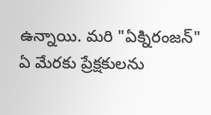ఉన్నాయి. మరి "ఏక్నిరంజన్" ఏ మేరకు ప్రేక్షకులను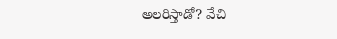అలరిస్తాడో? వేచి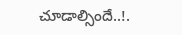చూడాల్సిందే..!.